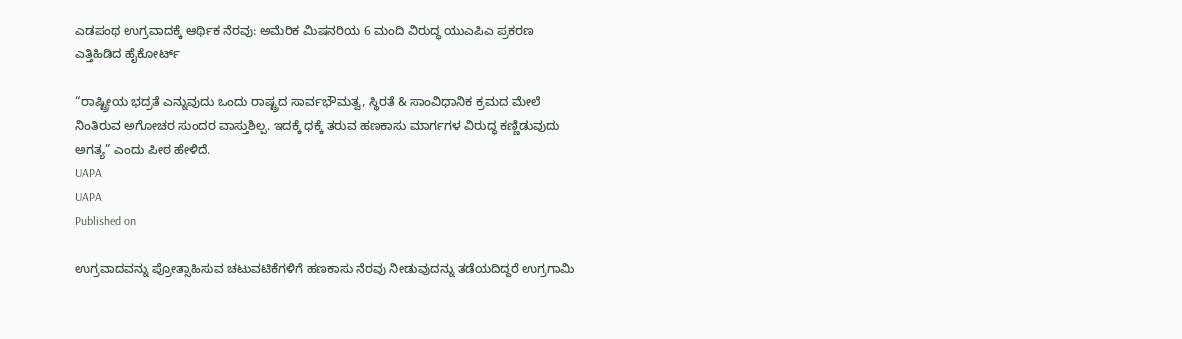ಎಡಪಂಥ ಉಗ್ರವಾದಕ್ಕೆ ಆರ್ಥಿಕ ನೆರವು: ಅಮೆರಿಕ ಮಿಷನರಿಯ 6 ಮಂದಿ ವಿರುದ್ಧ ಯುಎಪಿಎ ಪ್ರಕರಣ ಎತ್ತಿಹಿಡಿದ ಹೈಕೋರ್ಟ್

“ರಾಷ್ಟ್ರೀಯ ಭದ್ರತೆ ಎನ್ನುವುದು ಒಂದು ರಾಷ್ಟ್ರದ ಸಾರ್ವಭೌಮತ್ವ, ಸ್ಥಿರತೆ ‍‍& ಸಾಂವಿಧಾನಿಕ ಕ್ರಮದ ಮೇಲೆ ನಿಂತಿರುವ ಅಗೋಚರ ಸುಂದರ ವಾಸ್ತುಶಿಲ್ಪ. ಇದಕ್ಕೆ ಧಕ್ಕೆ ತರುವ ಹಣಕಾಸು ಮಾರ್ಗಗಳ ವಿರುದ್ಧ ಕಣ್ಣಿಡುವುದು ಅಗತ್ಯ” ಎಂದು ಪೀಠ ಹೇಳಿದೆ.
UAPA
UAPA
Published on

ಉಗ್ರವಾದವನ್ನು ಪ್ರೋತ್ಸಾಹಿಸುವ ಚಟುವಟಿಕೆಗಳಿಗೆ ಹಣಕಾಸು ನೆರವು ನೀಡುವುದನ್ನು ತಡೆಯದಿದ್ದರೆ ಉಗ್ರಗಾಮಿ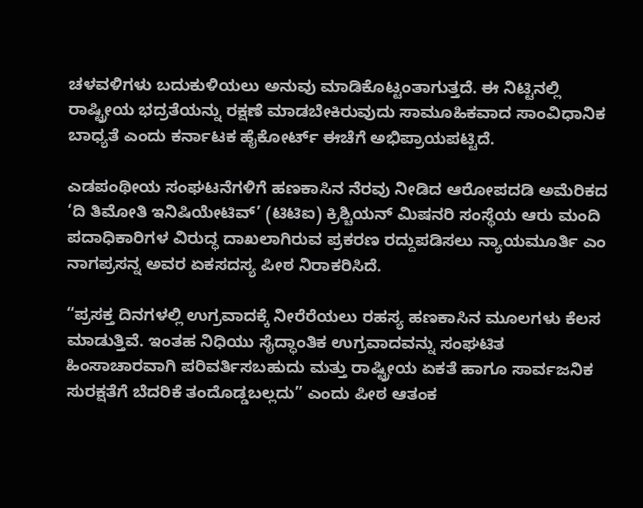ಚಳವಳಿಗಳು ಬದುಕುಳಿಯಲು ಅನುವು ಮಾಡಿಕೊಟ್ಟಂತಾಗುತ್ತದೆ. ಈ ನಿಟ್ಟಿನಲ್ಲಿ ರಾಷ್ಟ್ರೀಯ ಭದ್ರತೆಯನ್ನು ರಕ್ಷಣೆ ಮಾಡಬೇಕಿರುವುದು ಸಾಮೂಹಿಕವಾದ ಸಾಂವಿಧಾನಿಕ ಬಾಧ್ಯತೆ ಎಂದು ಕರ್ನಾಟಕ ಹೈಕೋರ್ಟ್‌ ಈಚೆಗೆ ಅಭಿಪ್ರಾಯಪಟ್ಟಿದೆ.

ಎಡಪಂಥೀಯ ಸಂಘಟನೆಗಳಿಗೆ ಹಣಕಾಸಿನ ನೆರವು ನೀಡಿದ ಆರೋಪದಡಿ ಅಮೆರಿಕದ ‘ದಿ ತಿಮೋತಿ ಇನಿಷಿಯೇಟಿವ್’ (ಟಿಟಿಐ) ಕ್ರಿಶ್ಚಿಯನ್ ಮಿಷನರಿ ಸಂಸ್ಥೆಯ ಆರು ಮಂದಿ ಪದಾಧಿಕಾರಿಗಳ ವಿರುದ್ಧ ದಾಖಲಾಗಿರುವ ಪ್ರಕರಣ ರದ್ದುಪಡಿಸಲು ನ್ಯಾಯಮೂರ್ತಿ ಎಂ ನಾಗಪ್ರಸನ್ನ ಅವರ ಏಕಸದಸ್ಯ ಪೀಠ ನಿರಾಕರಿಸಿದೆ.

“ಪ್ರಸಕ್ತ ದಿನಗಳಲ್ಲಿ ಉಗ್ರವಾದಕ್ಕೆ ನೀರೆರೆಯಲು ರಹಸ್ಯ ಹಣಕಾಸಿನ ಮೂಲಗಳು ಕೆಲಸ ಮಾಡುತ್ತಿವೆ. ಇಂತಹ ನಿಧಿಯು ಸೈದ್ಧಾಂತಿಕ ಉಗ್ರವಾದವನ್ನು ಸಂಘಟಿತ ಹಿಂಸಾಚಾರವಾಗಿ ಪರಿವರ್ತಿಸಬಹುದು ಮತ್ತು ರಾಷ್ಟ್ರೀಯ ಏಕತೆ ಹಾಗೂ ಸಾರ್ವಜನಿಕ ಸುರಕ್ಷತೆಗೆ ಬೆದರಿಕೆ ತಂದೊಡ್ಡಬಲ್ಲದು” ಎಂದು ಪೀಠ ಆತಂಕ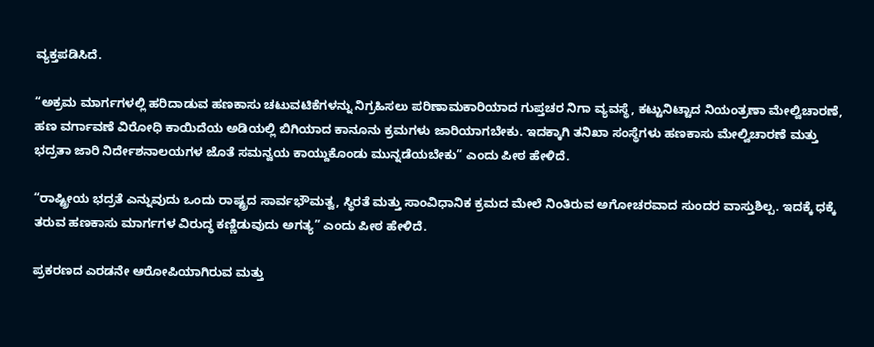ವ್ಯಕ್ತಪಡಿಸಿದೆ.

“ಅಕ್ರಮ ಮಾರ್ಗಗಳಲ್ಲಿ ಹರಿದಾಡುವ ಹಣಕಾಸು ಚಟುವಟಿಕೆಗಳನ್ನು ನಿಗ್ರಹಿಸಲು ಪರಿಣಾಮಕಾರಿಯಾದ ಗುಪ್ತಚರ ನಿಗಾ ವ್ಯವಸ್ಥೆ, ಕಟ್ಟುನಿಟ್ಟಾದ ನಿಯಂತ್ರಣಾ ಮೇಲ್ವಿಚಾರಣೆ, ಹಣ ವರ್ಗಾವಣೆ ವಿರೋಧಿ ಕಾಯಿದೆಯ ಅಡಿಯಲ್ಲಿ ಬಿಗಿಯಾದ ಕಾನೂನು ಕ್ರಮಗಳು ಜಾರಿಯಾಗಬೇಕು. ಇದಕ್ಕಾಗಿ ತನಿಖಾ ಸಂಸ್ಥೆಗಳು ಹಣಕಾಸು ಮೇಲ್ವಿಚಾರಣೆ ಮತ್ತು ಭದ್ರತಾ ಜಾರಿ ನಿರ್ದೇಶನಾಲಯಗಳ ಜೊತೆ ಸಮನ್ವಯ ಕಾಯ್ದುಕೊಂಡು ಮುನ್ನಡೆಯಬೇಕು” ಎಂದು ಪೀಠ ಹೇಳಿದೆ.

“ರಾಷ್ಟ್ರೀಯ ಭದ್ರತೆ ಎನ್ನುವುದು ಒಂದು ರಾಷ್ಟ್ರದ ಸಾರ್ವಭೌಮತ್ವ, ಸ್ಥಿರತೆ ಮತ್ತು ಸಾಂವಿಧಾನಿಕ ಕ್ರಮದ ಮೇಲೆ ನಿಂತಿರುವ ಅಗೋಚರವಾದ ಸುಂದರ ವಾಸ್ತುಶಿಲ್ಪ. ಇದಕ್ಕೆ ಧಕ್ಕೆ ತರುವ ಹಣಕಾಸು ಮಾರ್ಗಗಳ ವಿರುದ್ಧ ಕಣ್ಣಿಡುವುದು ಅಗತ್ಯ” ಎಂದು ಪೀಠ ಹೇಳಿದೆ.

ಪ್ರಕರಣದ ಎರಡನೇ ಆರೋಪಿಯಾಗಿರುವ ಮತ್ತು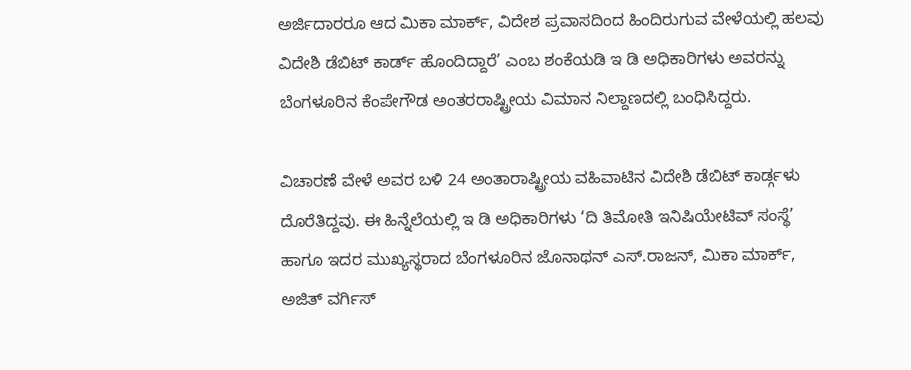ಅರ್ಜಿದಾರರೂ ಆದ ಮಿಕಾ ಮಾರ್ಕ್, ವಿದೇಶ ಪ್ರವಾಸದಿಂದ ಹಿಂದಿರುಗುವ ವೇಳೆಯಲ್ಲಿ ಹಲವು ವಿದೇಶಿ ಡೆಬಿಟ್ ಕಾರ್ಡ್‌ ಹೊಂದಿದ್ದಾರೆ’ ಎಂಬ ಶಂಕೆಯಡಿ ಇ ಡಿ ಅಧಿಕಾರಿಗಳು ಅವರನ್ನು ಬೆಂಗಳೂರಿನ ಕೆಂಪೇಗೌಡ ಅಂತರರಾಷ್ಟ್ರೀಯ ವಿಮಾನ ನಿಲ್ದಾಣದಲ್ಲಿ ಬಂಧಿಸಿದ್ದರು.

ವಿಚಾರಣೆ ವೇಳೆ ಅವರ ಬಳಿ 24 ಅಂತಾರಾಷ್ಟ್ರೀಯ ವಹಿವಾಟಿನ ವಿದೇಶಿ ಡೆಬಿಟ್ ಕಾರ್ಡ್ಗಳು ದೊರೆತಿದ್ದವು. ಈ ಹಿನ್ನೆಲೆಯಲ್ಲಿ ಇ ಡಿ ಅಧಿಕಾರಿಗಳು ‘ದಿ ತಿಮೋತಿ ಇನಿಷಿಯೇಟಿವ್‌ ಸಂಸ್ಥೆ’ ಹಾಗೂ ಇದರ ಮುಖ್ಯಸ್ಥರಾದ ಬೆಂಗಳೂರಿನ ಜೊನಾಥನ್‌ ಎಸ್‌.ರಾಜನ್‌, ಮಿಕಾ ಮಾರ್ಕ್‌, ಅಜಿತ್‌ ವರ್ಗಿಸ್‌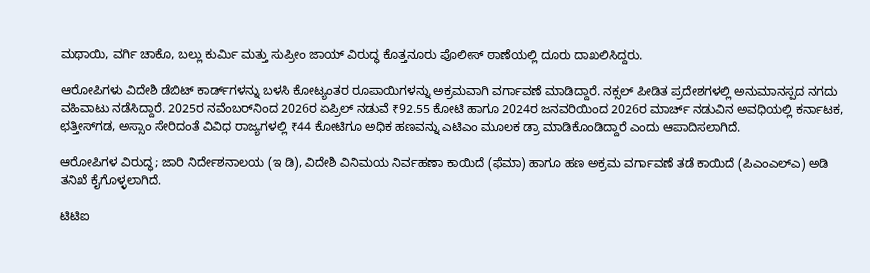ಮಥಾಯಿ, ವರ್ಗಿ ಚಾಕೊ, ಬಲ್ಲು ಕುರ್ಮಿ ಮತ್ತು ಸುಪ್ರೀಂ ಜಾಯ್ ವಿರುದ್ಧ ಕೊತ್ತನೂರು ಪೊಲೀಸ್ ಠಾಣೆಯಲ್ಲಿ ದೂರು ದಾಖಲಿಸಿದ್ದರು.

ಆರೋಪಿಗಳು ವಿದೇಶಿ ಡೆಬಿಟ್‌ ಕಾರ್ಡ್‌ಗಳನ್ನು ಬಳಸಿ ಕೋಟ್ಯಂತರ ರೂಪಾಯಿಗಳನ್ನು ಅಕ್ರಮವಾಗಿ ವರ್ಗಾವಣೆ ಮಾಡಿದ್ದಾರೆ. ನಕ್ಸಲ್‌ ಪೀಡಿತ ಪ್ರದೇಶಗಳಲ್ಲಿ ಅನುಮಾನಸ್ಪದ ನಗದು ವಹಿವಾಟು ನಡೆಸಿದ್ದಾರೆ. 2025ರ ನವೆಂಬರ್‌ನಿಂದ 2026ರ ಏಪ್ರಿಲ್ ನಡುವೆ ₹92.55 ಕೋಟಿ ಹಾಗೂ 2024ರ ಜನವರಿಯಿಂದ 2026ರ ಮಾರ್ಚ್ ನಡುವಿನ ಅವಧಿಯಲ್ಲಿ ಕರ್ನಾಟಕ, ಛತ್ತೀಸ್‌ಗಡ, ಅಸ್ಸಾಂ ಸೇರಿದಂತೆ ವಿವಿಧ ರಾಜ್ಯಗಳಲ್ಲಿ ₹44 ಕೋಟಿಗೂ ಅಧಿಕ ಹಣವನ್ನು ಎಟಿಎಂ ಮೂಲಕ ಡ್ರಾ ಮಾಡಿಕೊಂಡಿದ್ದಾರೆ ಎಂದು ಆಪಾದಿಸಲಾಗಿದೆ.

ಆರೋಪಿಗಳ ವಿರುದ್ಧ; ಜಾರಿ ನಿರ್ದೇಶನಾಲಯ (ಇ ಡಿ), ವಿದೇಶಿ ವಿನಿಮಯ ನಿರ್ವಹಣಾ ಕಾಯಿದೆ (ಫೆಮಾ) ಹಾಗೂ ಹಣ ಅಕ್ರಮ ವರ್ಗಾವಣೆ ತಡೆ ಕಾಯಿದೆ (ಪಿಎಂಎಲ್‌ಎ) ಅಡಿ ತನಿಖೆ ಕೈಗೊಳ್ಳಲಾಗಿದೆ.

ಟಿಟಿಐ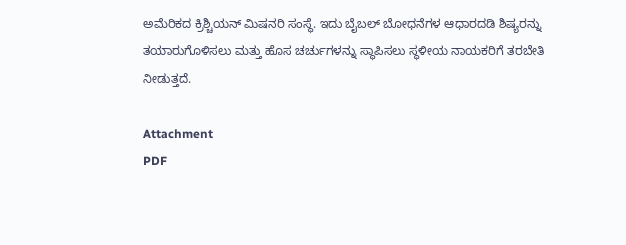ಅಮೆರಿಕದ ಕ್ರಿಶ್ಚಿಯನ್ ಮಿಷನರಿ ಸಂಸ್ಥೆ. ಇದು ಬೈಬಲ್‌ ಬೋಧನೆಗಳ ಆಧಾರದಡಿ ಶಿಷ್ಯರನ್ನು ತಯಾರುಗೊಳಿಸಲು ಮತ್ತು ಹೊಸ ಚರ್ಚುಗಳನ್ನು ಸ್ಥಾಪಿಸಲು ಸ್ಥಳೀಯ ನಾಯಕರಿಗೆ ತರಬೇತಿ ನೀಡುತ್ತದೆ.

Attachment
PDF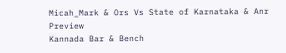Micah_Mark & Ors Vs State of Karnataka & Anr
Preview
Kannada Bar & Bench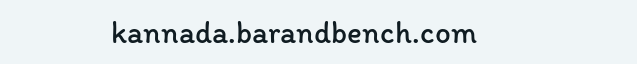kannada.barandbench.com